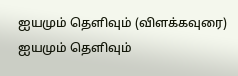ஐயமும் தெளிவும் (விளக்கவுரை)
ஐயமும் தெளிவும்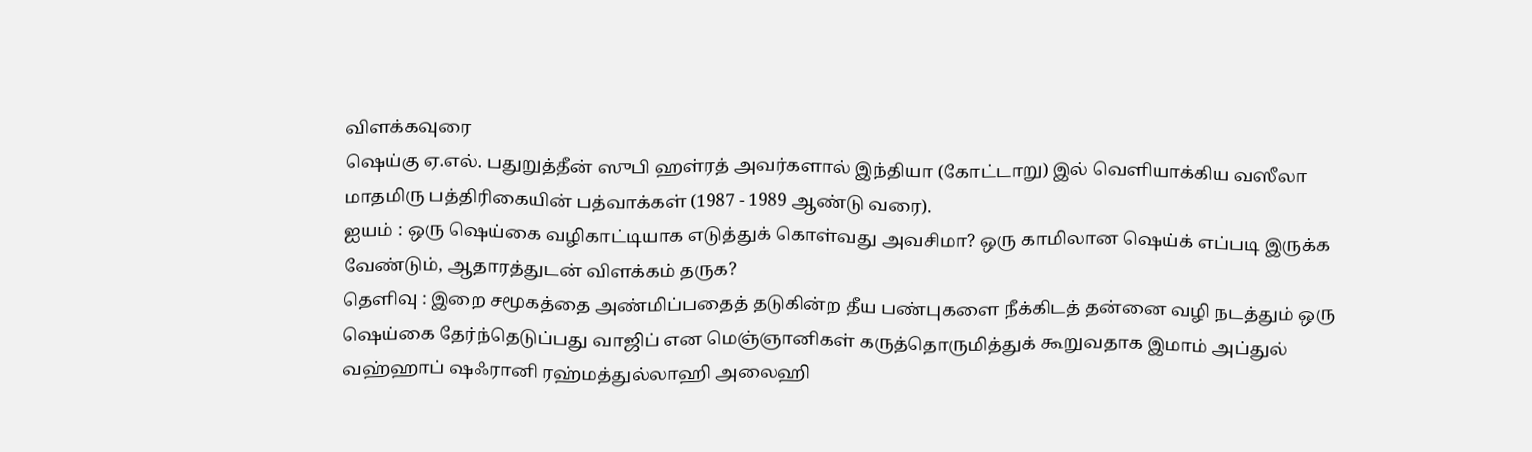விளக்கவுரை
ஷெய்கு ஏ.எல். பதுறுத்தீன் ஸுபி ஹள்ரத் அவர்களால் இந்தியா (கோட்டாறு) இல் வெளியாக்கிய வஸீலா மாதமிரு பத்திரிகையின் பத்வாக்கள் (1987 - 1989 ஆண்டு வரை).
ஐயம் : ஒரு ஷெய்கை வழிகாட்டியாக எடுத்துக் கொள்வது அவசிமா? ஒரு காமிலான ஷெய்க் எப்படி இருக்க வேண்டும், ஆதாரத்துடன் விளக்கம் தருக?
தெளிவு : இறை சமூகத்தை அண்மிப்பதைத் தடுகின்ற தீய பண்புகளை நீக்கிடத் தன்னை வழி நடத்தும் ஒரு ஷெய்கை தேர்ந்தெடுப்பது வாஜிப் என மெஞ்ஞானிகள் கருத்தொருமித்துக் கூறுவதாக இமாம் அப்துல் வஹ்ஹாப் ஷஃரானி ரஹ்மத்துல்லாஹி அலைஹி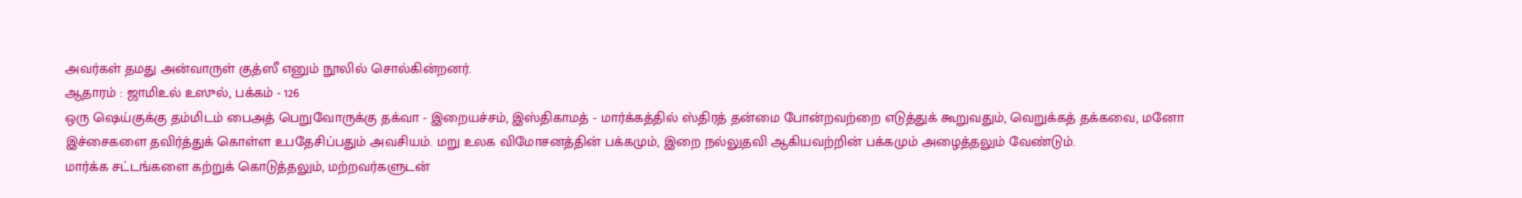அவர்கள் தமது அன்வாருள் குத்ஸீ எனும் நூலில் சொல்கின்றனர்.
ஆதாரம் : ஜாமிஉல் உஸுல், பக்கம் - 126
ஒரு ஷெய்குக்கு தம்மிடம் பைஅத் பெறுவோருக்கு தக்வா - இறையச்சம், இஸ்திகாமத் - மார்க்கத்தில் ஸ்திரத் தன்மை போன்றவற்றை எடுத்துக் கூறுவதும், வெறுக்கத் தக்கவை, மனோ இச்சைகளை தவிர்த்துக் கொள்ள உபதேசிப்பதும் அவசியம். மறு உலக விமோசனத்தின் பக்கமும், இறை நல்லுதவி ஆகியவற்றின் பக்கமும் அழைத்தலும் வேண்டும்.
மார்க்க சட்டங்களை கற்றுக் கொடுத்தலும், மற்றவர்களுடன்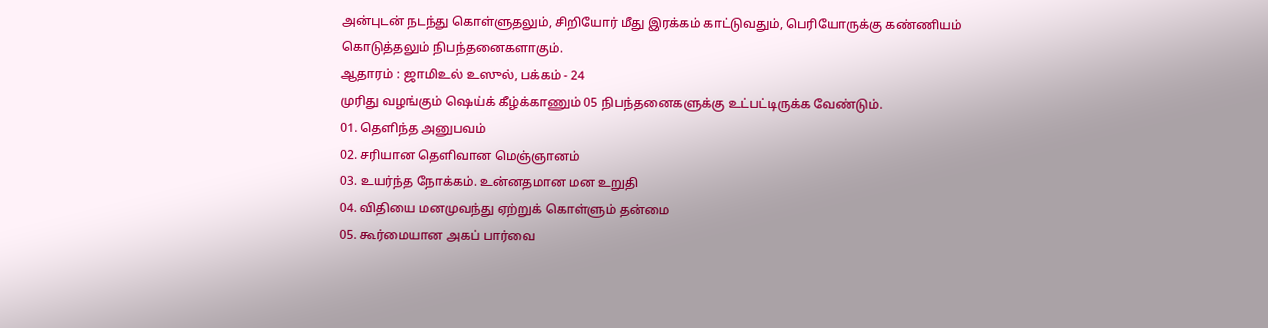அன்புடன் நடந்து கொள்ளுதலும், சிறியோர் மீது இரக்கம் காட்டுவதும், பெரியோருக்கு கண்ணியம் கொடுத்தலும் நிபந்தனைகளாகும்.
ஆதாரம் : ஜாமிஉல் உஸுல், பக்கம் - 24
முரிது வழங்கும் ஷெய்க் கீழ்க்காணும் 05 நிபந்தனைகளுக்கு உட்பட்டிருக்க வேண்டும்.
01. தெளிந்த அனுபவம்
02. சரியான தெளிவான மெஞ்ஞானம்
03. உயர்ந்த நோக்கம். உன்னதமான மன உறுதி
04. விதியை மனமுவந்து ஏற்றுக் கொள்ளும் தன்மை
05. கூர்மையான அகப் பார்வை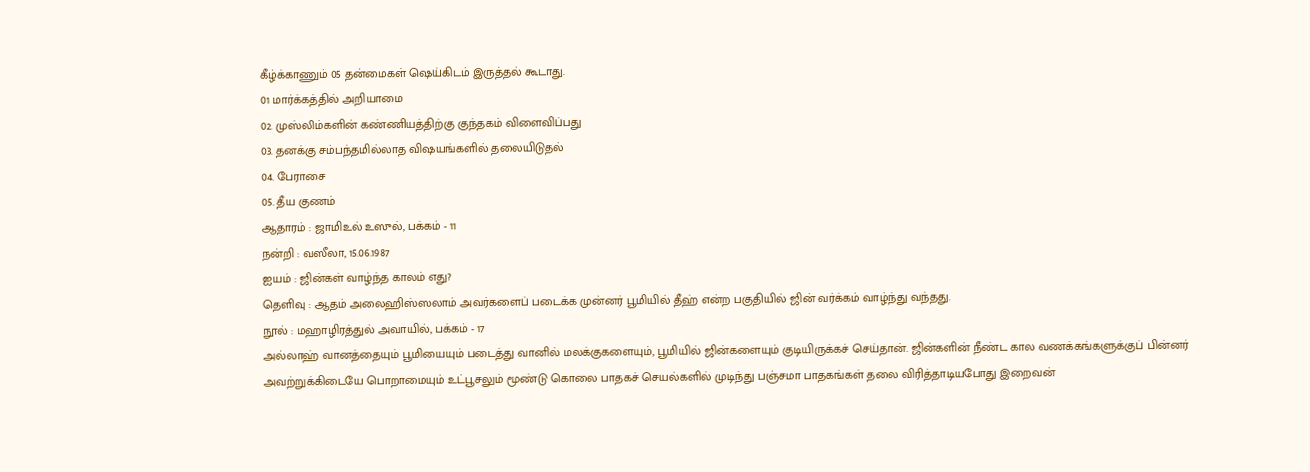கீழ்க்காணும் 05 தன்மைகள் ஷெய்கிடம் இருத்தல் கூடாது.
01 மார்க்கத்தில் அறியாமை
02. முஸ்லிம்களின் கண்ணியத்திற்கு குந்தகம் விளைவிப்பது
03. தனக்கு சம்பந்தமில்லாத விஷயங்களில் தலையிடுதல்
04. பேராசை
05. தீய குணம்
ஆதாரம் : ஜாமிஉல் உஸுல், பக்கம் - 11
நன்றி : வஸீலா, 15.06.1987
ஐயம் : ஜின்கள் வாழ்ந்த காலம் எது?
தெளிவு : ஆதம் அலைஹிஸ்ஸலாம் அவர்களைப் படைக்க முன்னர் பூமியில் தீஹ் என்ற பகுதியில் ஜின் வர்க்கம் வாழ்ந்து வந்தது.
நூல் : மஹாழிரத்துல் அவாயில், பக்கம் - 17
அல்லாஹ் வானத்தையும் பூமியையும் படைத்து வானில் மலக்குகளையும், பூமியில் ஜின்களையும் குடியிருக்கச் செய்தான். ஜின்களின் நீண்ட கால வணக்கங்களுக்குப் பின்னர் அவற்றுக்கிடையே பொறாமையும் உட்பூசலும் மூண்டு கொலை பாதகச் செயல்களில் முடிந்து பஞ்சமா பாதகங்கள் தலை விரித்தாடியபோது இறைவன்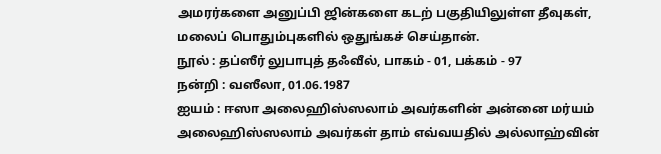அமரர்களை அனுப்பி ஜின்களை கடற் பகுதியிலுள்ள தீவுகள், மலைப் பொதும்புகளில் ஒதுங்கச் செய்தான்.
நூல் : தப்ஸீர் லுபாபுத் தஃவீல், பாகம் - 01, பக்கம் - 97
நன்றி : வஸீலா, 01.06.1987
ஐயம் : ஈஸா அலைஹிஸ்ஸலாம் அவர்களின் அன்னை மர்யம் அலைஹிஸ்ஸலாம் அவர்கள் தாம் எவ்வயதில் அல்லாஹ்வின்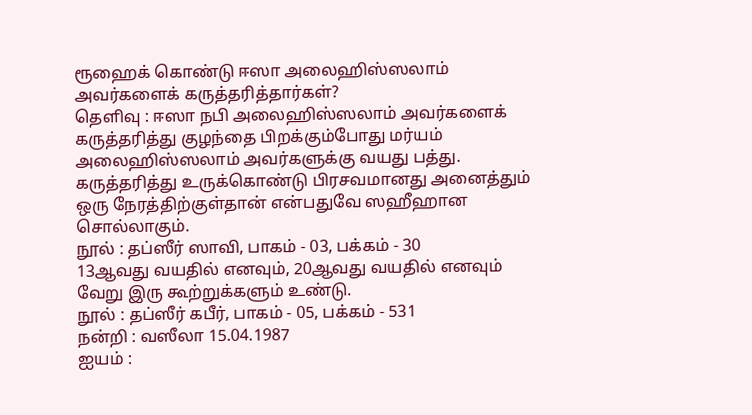ரூஹைக் கொண்டு ஈஸா அலைஹிஸ்ஸலாம் அவர்களைக் கருத்தரித்தார்கள்?
தெளிவு : ஈஸா நபி அலைஹிஸ்ஸலாம் அவர்களைக் கருத்தரித்து குழந்தை பிறக்கும்போது மர்யம் அலைஹிஸ்ஸலாம் அவர்களுக்கு வயது பத்து. கருத்தரித்து உருக்கொண்டு பிரசவமானது அனைத்தும் ஒரு நேரத்திற்குள்தான் என்பதுவே ஸஹீஹான சொல்லாகும்.
நூல் : தப்ஸீர் ஸாவி, பாகம் - 03, பக்கம் - 30
13ஆவது வயதில் எனவும், 20ஆவது வயதில் எனவும் வேறு இரு கூற்றுக்களும் உண்டு.
நூல் : தப்ஸீர் கபீர், பாகம் - 05, பக்கம் - 531
நன்றி : வஸீலா 15.04.1987
ஐயம் :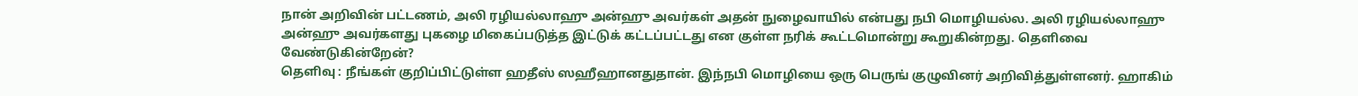நான் அறிவின் பட்டணம், அலி ரழியல்லாஹு அன்ஹு அவர்கள் அதன் நுழைவாயில் என்பது நபி மொழியல்ல. அலி ரழியல்லாஹு அன்ஹு அவர்களது புகழை மிகைப்படுத்த இட்டுக் கட்டப்பட்டது என குள்ள நரிக் கூட்டமொன்று கூறுகின்றது. தெளிவை வேண்டுகின்றேன்?
தெளிவு : நீங்கள் குறிப்பிட்டுள்ள ஹதீஸ் ஸஹீஹானதுதான். இந்நபி மொழியை ஒரு பெருங் குழுவினர் அறிவித்துள்ளனர். ஹாகிம்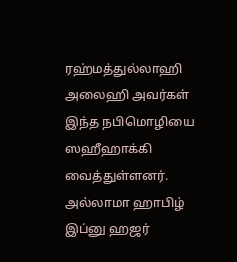ரஹ்மத்துல்லாஹி அலைஹி அவர்கள் இந்த நபிமொழியை ஸஹீஹாக்கி வைத்துள்ளனர். அல்லாமா ஹாபிழ் இப்னு ஹஜர்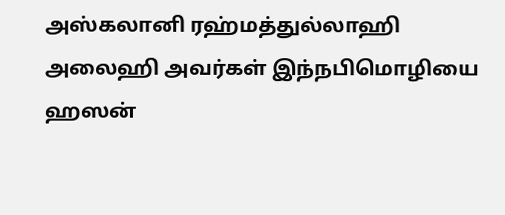அஸ்கலானி ரஹ்மத்துல்லாஹி அலைஹி அவர்கள் இந்நபிமொழியை ஹஸன்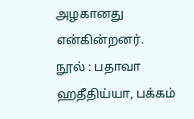அழகானது என்கின்றனர்.
நூல் : பதாவா ஹதீதிய்யா, பக்கம்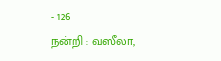- 126
நன்றி : வஸீலா,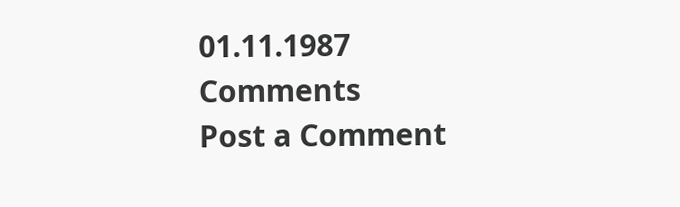01.11.1987
Comments
Post a Comment